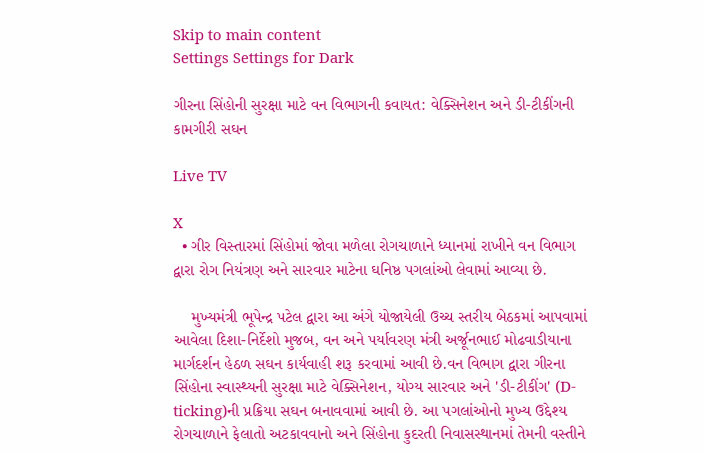Skip to main content
Settings Settings for Dark

ગીરના સિંહોની સુરક્ષા માટે વન વિભાગની કવાયત: વેક્સિનેશન અને ડી-ટીકીંગની કામગીરી સઘન

Live TV

X
  • ગીર વિસ્તારમાં સિંહોમાં જોવા મળેલા રોગચાળાને ધ્યાનમાં રાખીને વન વિભાગ દ્વારા રોગ નિયંત્રણ અને સારવાર માટેના ઘનિષ્ઠ પગલાંઓ લેવામાં આવ્યા છે.

    મુખ્યમંત્રી ભૂપેન્દ્ર પટેલ દ્વારા આ અંગે યોજાયેલી ઉચ્ચ સ્તરીય બેઠકમાં આપવામાં આવેલા દિશા-નિર્દેશો મુજબ, વન અને પર્યાવરણ મંત્રી અર્જૂનભાઈ મોઢવાડીયાના માર્ગદર્શન હેઠળ સઘન કાર્યવાહી શરૂ કરવામાં આવી છે.વન વિભાગ દ્વારા ગીરના સિંહોના સ્વાસ્થ્યની સુરક્ષા માટે વેક્સિનેશન, યોગ્ય સારવાર અને 'ડી-ટીકીંગ' (D-ticking)ની પ્રક્રિયા સઘન બનાવવામાં આવી છે. આ પગલાંઓનો મુખ્ય ઉદ્દેશ્ય રોગચાળાને ફેલાતો અટકાવવાનો અને સિંહોના કુદરતી નિવાસસ્થાનમાં તેમની વસ્તીને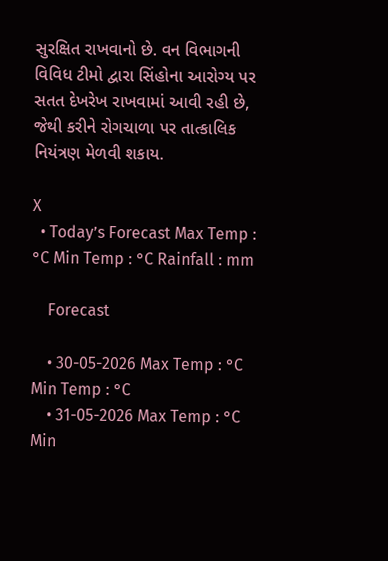સુરક્ષિત રાખવાનો છે. વન વિભાગની વિવિધ ટીમો દ્વારા સિંહોના આરોગ્ય પર સતત દેખરેખ રાખવામાં આવી રહી છે, જેથી કરીને રોગચાળા પર તાત્કાલિક નિયંત્રણ મેળવી શકાય.

X
  • Today’s Forecast Max Temp : °C Min Temp : °C Rainfall : mm

    Forecast

    • 30-05-2026 Max Temp : °C Min Temp : °C
    • 31-05-2026 Max Temp : °C Min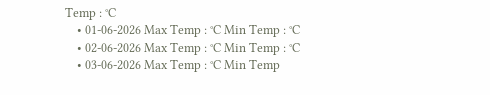Temp : °C
    • 01-06-2026 Max Temp : °C Min Temp : °C
    • 02-06-2026 Max Temp : °C Min Temp : °C
    • 03-06-2026 Max Temp : °C Min Temp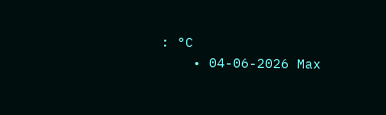: °C
    • 04-06-2026 Max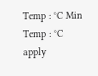Temp : °C Min Temp : °C
apply